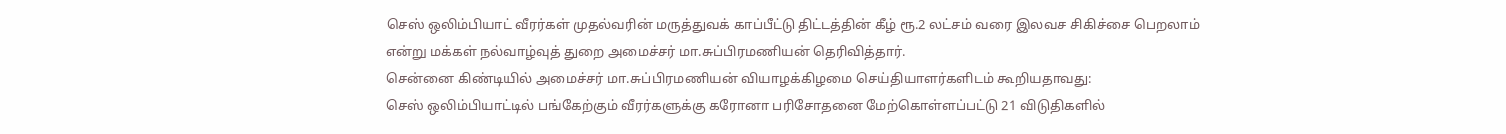செஸ் ஒலிம்பியாட் வீரர்கள் முதல்வரின் மருத்துவக் காப்பீட்டு திட்டத்தின் கீழ் ரூ.2 லட்சம் வரை இலவச சிகிச்சை பெறலாம் என்று மக்கள் நல்வாழ்வுத் துறை அமைச்சர் மா.சுப்பிரமணியன் தெரிவித்தார்.
சென்னை கிண்டியில் அமைச்சர் மா.சுப்பிரமணியன் வியாழக்கிழமை செய்தியாளர்களிடம் கூறியதாவது:
செஸ் ஒலிம்பியாட்டில் பங்கேற்கும் வீரர்களுக்கு கரோனா பரிசோதனை மேற்கொள்ளப்பட்டு 21 விடுதிகளில்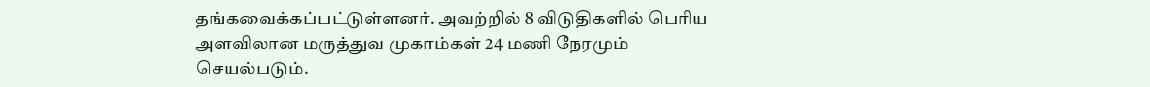தங்கவைக்கப்பட்டுள்ளனர். அவற்றில் 8 விடுதிகளில் பெரிய அளவிலான மருத்துவ முகாம்கள் 24 மணி நேரமும் செயல்படும்.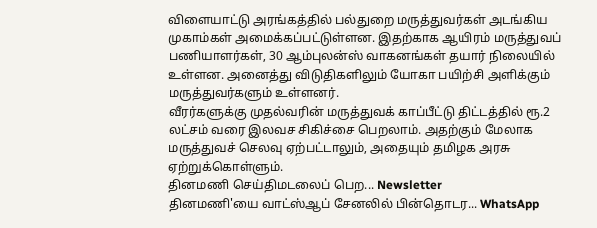விளையாட்டு அரங்கத்தில் பல்துறை மருத்துவர்கள் அடங்கிய முகாம்கள் அமைக்கப்பட்டுள்ளன. இதற்காக ஆயிரம் மருத்துவப் பணியாளர்கள், 30 ஆம்புலன்ஸ் வாகனங்கள் தயார் நிலையில் உள்ளன. அனைத்து விடுதிகளிலும் யோகா பயிற்சி அளிக்கும் மருத்துவர்களும் உள்ளனர்.
வீரர்களுக்கு முதல்வரின் மருத்துவக் காப்பீட்டு திட்டத்தில் ரூ.2 லட்சம் வரை இலவச சிகிச்சை பெறலாம். அதற்கும் மேலாக மருத்துவச் செலவு ஏற்பட்டாலும், அதையும் தமிழக அரசு ஏற்றுக்கொள்ளும்.
தினமணி செய்திமடலைப் பெற... Newsletter
தினமணி'யை வாட்ஸ்ஆப் சேனலில் பின்தொடர... WhatsApp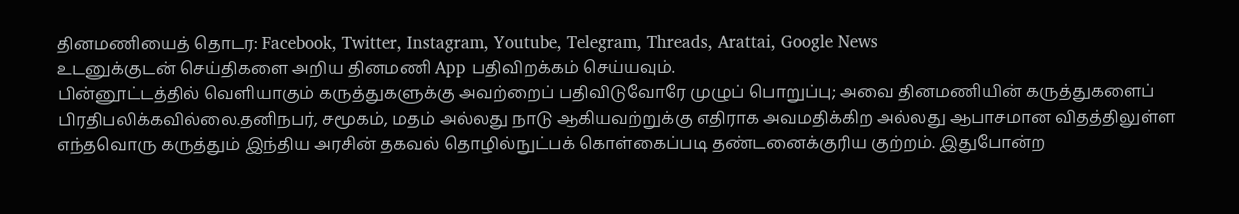தினமணியைத் தொடர: Facebook, Twitter, Instagram, Youtube, Telegram, Threads, Arattai, Google News
உடனுக்குடன் செய்திகளை அறிய தினமணி App பதிவிறக்கம் செய்யவும்.
பின்னூட்டத்தில் வெளியாகும் கருத்துகளுக்கு அவற்றைப் பதிவிடுவோரே முழுப் பொறுப்பு; அவை தினமணியின் கருத்துகளைப் பிரதிபலிக்கவில்லை.தனிநபர், சமூகம், மதம் அல்லது நாடு ஆகியவற்றுக்கு எதிராக அவமதிக்கிற அல்லது ஆபாசமான விதத்திலுள்ள எந்தவொரு கருத்தும் இந்திய அரசின் தகவல் தொழில்நுட்பக் கொள்கைப்படி தண்டனைக்குரிய குற்றம். இதுபோன்ற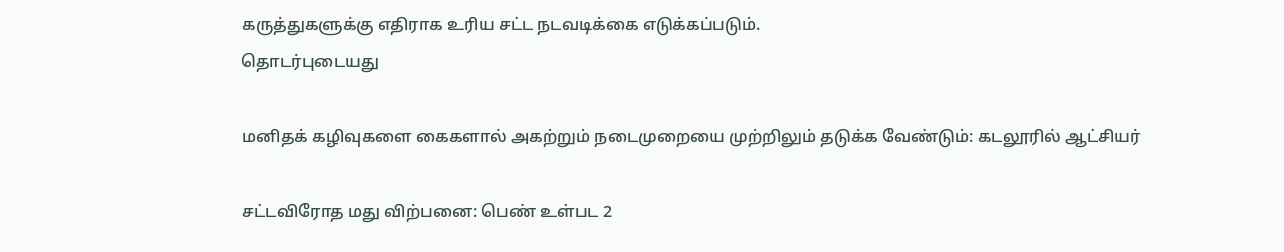கருத்துகளுக்கு எதிராக உரிய சட்ட நடவடிக்கை எடுக்கப்படும்.
தொடர்புடையது

மனிதக் கழிவுகளை கைகளால் அகற்றும் நடைமுறையை முற்றிலும் தடுக்க வேண்டும்: கடலூரில் ஆட்சியர்

சட்டவிரோத மது விற்பனை: பெண் உள்பட 2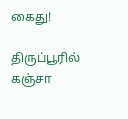கைது!

திருப்பூரில் கஞ்சா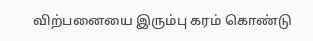விற்பனையை இரும்பு கரம் கொண்டு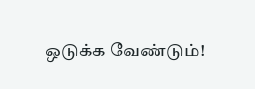ஒடுக்க வேண்டும்!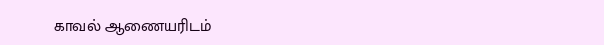காவல் ஆணையரிடம்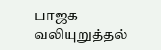பாஜக வலியுறுத்தல்